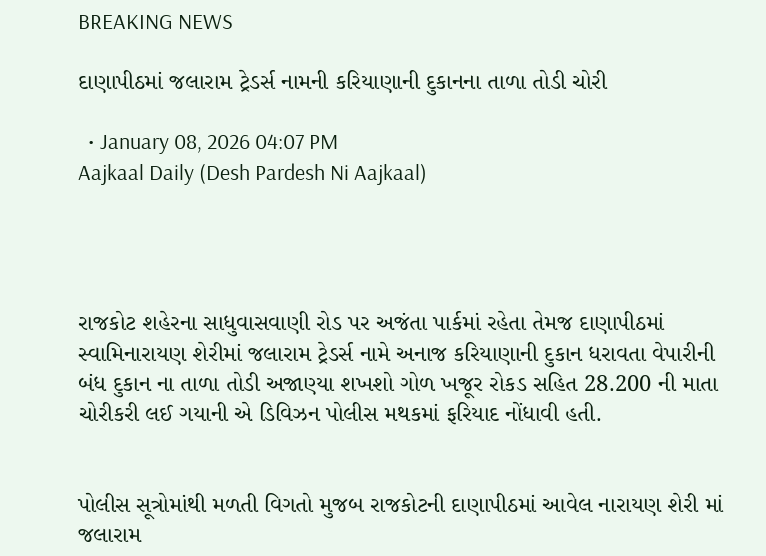BREAKING NEWS

દાણાપીઠમાં જલારામ ટ્રેડર્સ નામની કરિયાણાની દુકાનના તાળા તોડી ચોરી

  • January 08, 2026 04:07 PM
Aajkaal Daily (Desh Pardesh Ni Aajkaal)




રાજકોટ શહેરના સાધુવાસવાણી રોડ પર અજંતા પાર્કમાં રહેતા તેમજ દાણાપીઠમાં સ્વામિનારાયણ શેરીમાં જલારામ ટ્રેડર્સ નામે અનાજ કરિયાણાની દુકાન ધરાવતા વેપારીની બંધ દુકાન ના તાળા તોડી અજાણ્યા શખશો ગોળ ખજૂર રોકડ સહિત 28.200 ની માતા ચોરીકરી લઈ ગયાની એ ડિવિઝન પોલીસ મથકમાં ફરિયાદ નોંધાવી હતી.


પોલીસ સૂત્રોમાંથી મળતી વિગતો મુજબ રાજકોટની દાણાપીઠમાં આવેલ નારાયણ શેરી માં જલારામ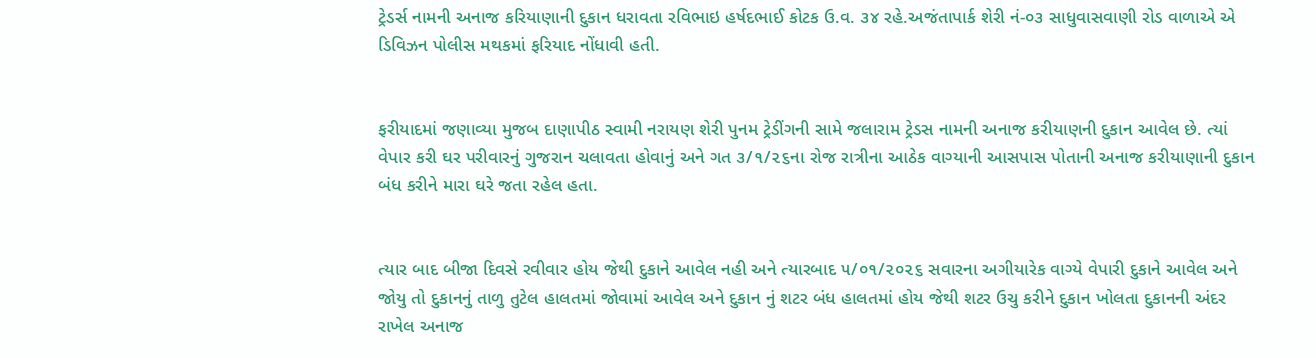ટ્રેડર્સ નામની અનાજ કરિયાણાની દુકાન ધરાવતા રવિભાઇ હર્ષદભાઈ કોટક ઉ.વ. ૩૪ રહે.અજંતાપાર્ક શેરી નં-૦૩ સાધુવાસવાણી રોડ વાળાએ એ ડિવિઝન પોલીસ મથકમાં ફરિયાદ નોંધાવી હતી.


ફરીયાદમાં જણાવ્યા મુજબ દાણાપીઠ સ્વામી નરાયણ શેરી પુનમ ટ્રેડીંગની સામે જલારામ ટ્રેડસ નામની અનાજ કરીયાણની દુકાન આવેલ છે. ત્યાં વેપાર કરી ઘર પરીવારનું ગુજરાન ચલાવતા હોવાનું અને ગત ૩/૧/૨૬ના રોજ રાત્રીના આઠેક વાગ્યાની આસપાસ પોતાની અનાજ કરીયાણાની દુકાન બંધ કરીને મારા ઘરે જતા રહેલ હતા.


ત્યાર બાદ બીજા દિવસે રવીવાર હોય જેથી દુકાને આવેલ નહી અને ત્યારબાદ ૫/૦૧/૨૦૨૬ સવારના અગીયારેક વાગ્યે વેપારી દુકાને આવેલ અને જોયુ તો દુકાનનું તાળુ તુટેલ હાલતમાં જોવામાં આવેલ અને દુકાન નું શટર બંધ હાલતમાં હોય જેથી શટર ઉચુ કરીને દુકાન ખોલતા દુકાનની અંદર રાખેલ અનાજ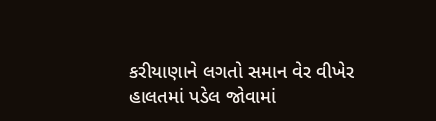કરીયાણાને લગતો સમાન વેર વીખેર હાલતમાં પડેલ જોવામાં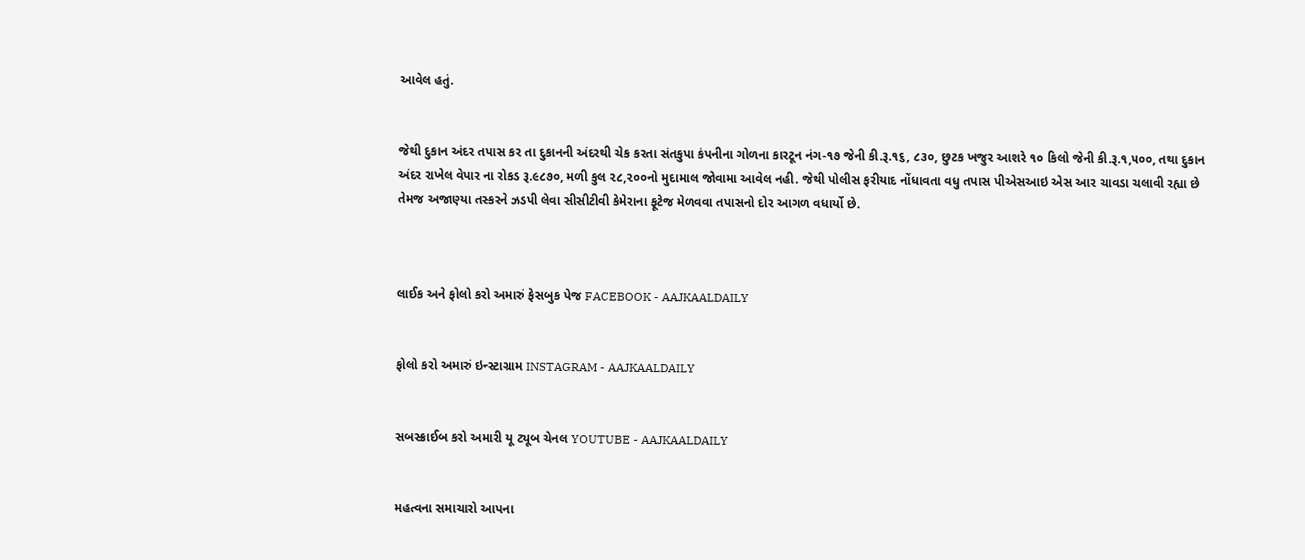આવેલ હતું.


જેથી દુકાન અંદર તપાસ કર તા દુકાનની અંદરથી ચેક કરતા સંતકુપા કંપનીના ગોળના કારટૂન નંગ-૧૭ જેની કી.રૂ.૧૬, ૮૩૦, છુટક ખજુર આશરે ૧૦ કિલો જેની કી.રૂ.૧,૫૦૦, તથા દુકાન અંદર રાખેલ વેપાર ના રોકડ રૂ.૯૮૭૦, મળી કુલ ૨૮,૨૦૦નો મુદામાલ જોવામા આવેલ નહી. જેથી પોલીસ ફરીયાદ નોંધાવતા વધુ તપાસ પીએસઆઇ એસ આર ચાવડા ચલાવી રહ્યા છે તેમજ અજાણ્યા તસ્કરને ઝડપી લેવા સીસીટીવી કેમેરાના ફૂટેજ મેળવવા તપાસનો દોર આગળ વધાર્યો છે.



લાઈક અને ફોલો કરો અમારું ફેસબુક પેજ FACEBOOK - AAJKAALDAILY


ફોલો કરો અમારું ઇન્સ્ટાગ્રામ INSTAGRAM - AAJKAALDAILY


સબસ્ક્રાઈબ કરો અમારી યૂ ટ્યૂબ ચેનલ YOUTUBE - AAJKAALDAILY


મહત્વના સમાચારો આપના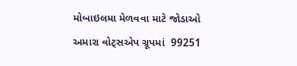મોબાઇલમા મેળવવા માટે જોડાઓ અમારા વોટ્સએપ ગ્રૂપમાં  99251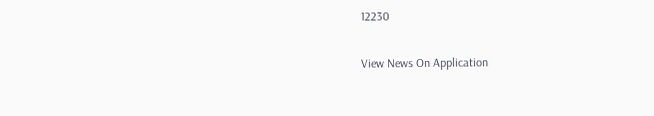12230

View News On Application